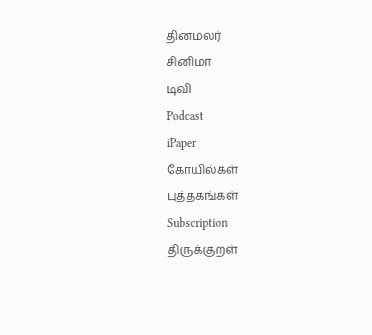தினமலர்
சினிமா
டிவி
Podcast
iPaper
கோயில்கள்
புத்தகங்கள்
Subscription
திருக்குறள்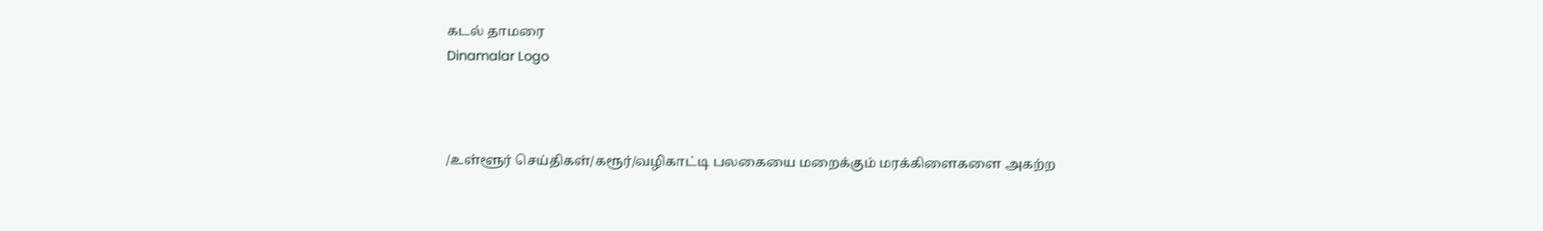கடல் தாமரை
Dinamalar Logo



/உள்ளூர் செய்திகள்/கரூர்/வழிகாட்டி பலகையை மறைக்கும் மரக்கிளைகளை அகற்ற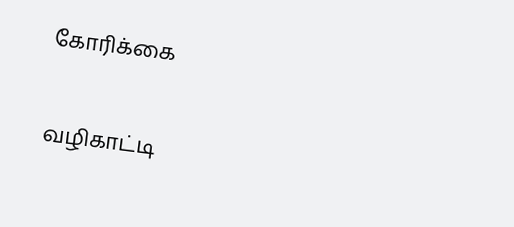கோரிக்கை

வழிகாட்டி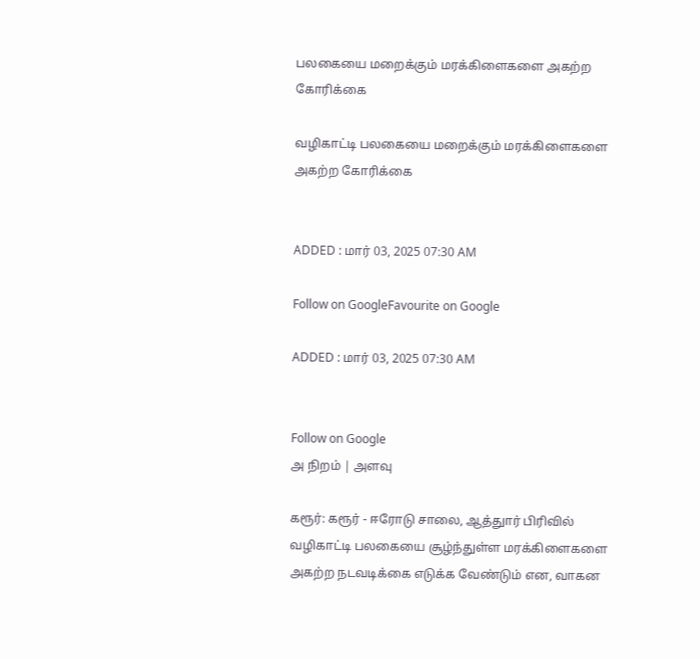பலகையை மறைக்கும் மரக்கிளைகளை அகற்ற கோரிக்கை

வழிகாட்டி பலகையை மறைக்கும் மரக்கிளைகளை அகற்ற கோரிக்கை


ADDED : மார் 03, 2025 07:30 AM

Follow on GoogleFavourite on Google

ADDED : மார் 03, 2025 07:30 AM


Follow on Google
அ நிறம் | அளவு

கரூர்: கரூர் - ஈரோடு சாலை, ஆத்துார் பிரிவில் வழிகாட்டி பலகையை சூழ்ந்துள்ள மரக்கிளைகளை அகற்ற நடவடிக்கை எடுக்க வேண்டும் என, வாகன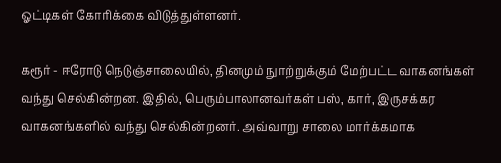ஓட்டிகள் கோரிக்கை விடுத்துள்ளனர்.

கரூர் - ஈரோடு நெடுஞ்சாலையில், தினமும் நுாற்றுக்கும் மேற்பட்ட வாகனங்கள் வந்து செல்கின்றன. இதில், பெரும்பாலானவர்கள் பஸ், கார், இருசக்கர வாகனங்களில் வந்து செல்கின்றனர். அவ்வாறு சாலை மார்க்கமாக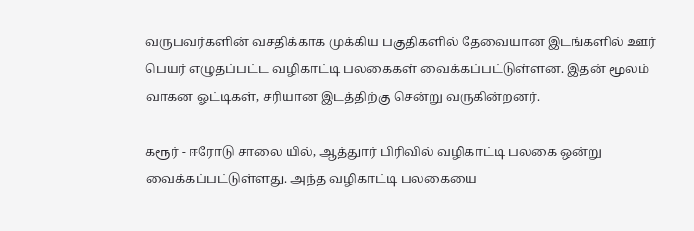வருபவர்களின் வசதிக்காக முக்கிய பகுதிகளில் தேவையான இடங்களில் ஊர் பெயர் எழுதப்பட்ட வழிகாட்டி பலகைகள் வைக்கப்பட்டுள்ளன. இதன் மூலம் வாகன ஓட்டிகள், சரியான இடத்திற்கு சென்று வருகின்றனர்.

கரூர் - ஈரோடு சாலை யில், ஆத்துார் பிரிவில் வழிகாட்டி பலகை ஒன்று வைக்கப்பட்டுள்ளது. அந்த வழிகாட்டி பலகையை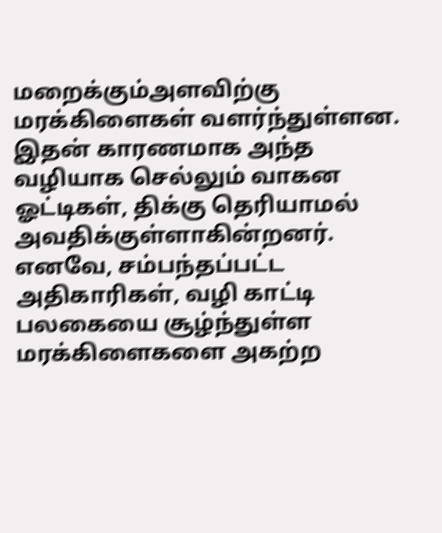மறைக்கும்அளவிற்கு மரக்கிளைகள் வளர்ந்துள்ளன. இதன் காரணமாக அந்த வழியாக செல்லும் வாகன ஓட்டிகள், திக்கு தெரியாமல் அவதிக்குள்ளாகின்றனர். எனவே, சம்பந்தப்பட்ட அதிகாரிகள், வழி காட்டி பலகையை சூழ்ந்துள்ள மரக்கிளைகளை அகற்ற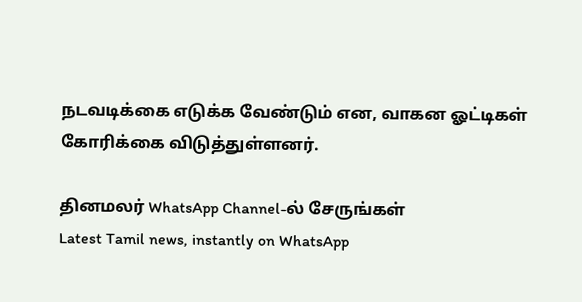நடவடிக்கை எடுக்க வேண்டும் என, வாகன ஓட்டிகள் கோரிக்கை விடுத்துள்ளனர்.

தினமலர் WhatsApp Channel-ல் சேருங்கள்
Latest Tamil news, instantly on WhatsApp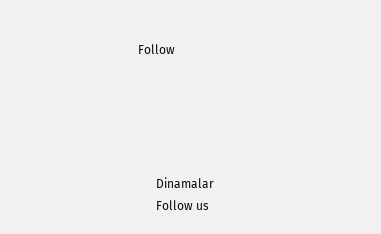Follow





      Dinamalar
      Follow us